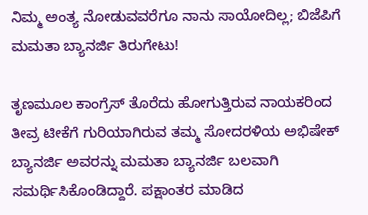ನಿಮ್ಮ ಅಂತ್ಯ ನೋಡುವವರೆಗೂ ನಾನು ಸಾಯೋದಿಲ್ಲ; ಬಿಜೆಪಿಗೆ ಮಮತಾ ಬ್ಯಾನರ್ಜಿ ತಿರುಗೇಟು!

ತೃಣಮೂಲ ಕಾಂಗ್ರೆಸ್ ತೊರೆದು ಹೋಗುತ್ತಿರುವ ನಾಯಕರಿಂದ ತೀವ್ರ ಟೀಕೆಗೆ ಗುರಿಯಾಗಿರುವ ತಮ್ಮ ಸೋದರಳಿಯ ಅಭಿಷೇಕ್ ಬ್ಯಾನರ್ಜಿ ಅವರನ್ನು ಮಮತಾ ಬ್ಯಾನರ್ಜಿ ಬಲವಾಗಿ ಸಮರ್ಥಿಸಿಕೊಂಡಿದ್ದಾರೆ. ಪಕ್ಷಾಂತರ ಮಾಡಿದ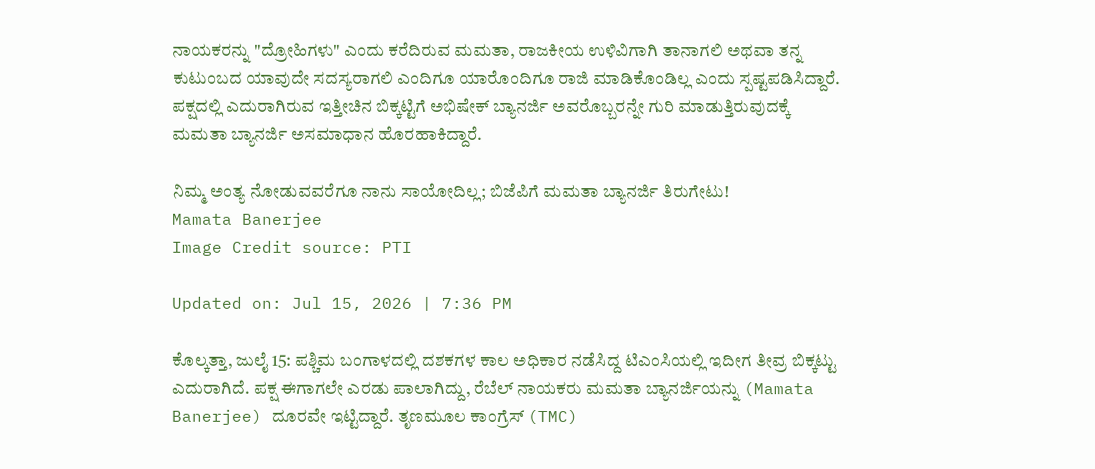ನಾಯಕರನ್ನು "ದ್ರೋಹಿಗಳು" ಎಂದು ಕರೆದಿರುವ ಮಮತಾ, ರಾಜಕೀಯ ಉಳಿವಿಗಾಗಿ ತಾನಾಗಲಿ ಅಥವಾ ತನ್ನ ಕುಟುಂಬದ ಯಾವುದೇ ಸದಸ್ಯರಾಗಲಿ ಎಂದಿಗೂ ಯಾರೊಂದಿಗೂ ರಾಜಿ ಮಾಡಿಕೊಂಡಿಲ್ಲ ಎಂದು ಸ್ಪಷ್ಟಪಡಿಸಿದ್ದಾರೆ. ಪಕ್ಷದಲ್ಲಿ ಎದುರಾಗಿರುವ ಇತ್ತೀಚಿನ ಬಿಕ್ಕಟ್ಟಿಗೆ ಅಭಿಷೇಕ್ ಬ್ಯಾನರ್ಜಿ ಅವರೊಬ್ಬರನ್ನೇ ಗುರಿ ಮಾಡುತ್ತಿರುವುದಕ್ಕೆ ಮಮತಾ ಬ್ಯಾನರ್ಜಿ ಅಸಮಾಧಾನ ಹೊರಹಾಕಿದ್ದಾರೆ.

ನಿಮ್ಮ ಅಂತ್ಯ ನೋಡುವವರೆಗೂ ನಾನು ಸಾಯೋದಿಲ್ಲ; ಬಿಜೆಪಿಗೆ ಮಮತಾ ಬ್ಯಾನರ್ಜಿ ತಿರುಗೇಟು!
Mamata Banerjee
Image Credit source: PTI

Updated on: Jul 15, 2026 | 7:36 PM

ಕೊಲ್ಕತ್ತಾ, ಜುಲೈ 15: ಪಶ್ಚಿಮ ಬಂಗಾಳದಲ್ಲಿ ದಶಕಗಳ ಕಾಲ ಅಧಿಕಾರ ನಡೆಸಿದ್ದ ಟಿಎಂಸಿಯಲ್ಲಿ ಇದೀಗ ತೀವ್ರ ಬಿಕ್ಕಟ್ಟು ಎದುರಾಗಿದೆ. ಪಕ್ಷ ಈಗಾಗಲೇ ಎರಡು ಪಾಲಾಗಿದ್ದು, ರೆಬೆಲ್ ನಾಯಕರು ಮಮತಾ ಬ್ಯಾನರ್ಜಿಯನ್ನು (Mamata Banerjee) ದೂರವೇ ಇಟ್ಟಿದ್ದಾರೆ. ತೃಣಮೂಲ ಕಾಂಗ್ರೆಸ್ (TMC)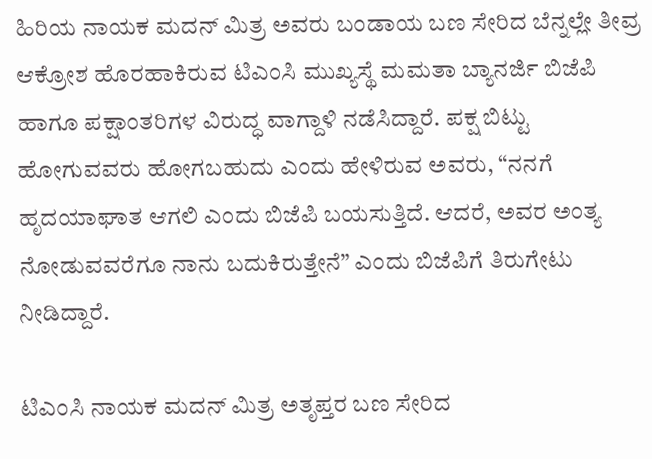ಹಿರಿಯ ನಾಯಕ ಮದನ್ ಮಿತ್ರ ಅವರು ಬಂಡಾಯ ಬಣ ಸೇರಿದ ಬೆನ್ನಲ್ಲೇ ತೀವ್ರ ಆಕ್ರೋಶ ಹೊರಹಾಕಿರುವ ಟಿಎಂಸಿ ಮುಖ್ಯಸ್ಥೆ ಮಮತಾ ಬ್ಯಾನರ್ಜಿ ಬಿಜೆಪಿ ಹಾಗೂ ಪಕ್ಷಾಂತರಿಗಳ ವಿರುದ್ಧ ವಾಗ್ದಾಳಿ ನಡೆಸಿದ್ದಾರೆ. ಪಕ್ಷ ಬಿಟ್ಟು ಹೋಗುವವರು ಹೋಗಬಹುದು ಎಂದು ಹೇಳಿರುವ ಅವರು, “ನನಗೆ ಹೃದಯಾಘಾತ ಆಗಲಿ ಎಂದು ಬಿಜೆಪಿ ಬಯಸುತ್ತಿದೆ. ಆದರೆ, ಅವರ ಅಂತ್ಯ ನೋಡುವವರೆಗೂ ನಾನು ಬದುಕಿರುತ್ತೇನೆ” ಎಂದು ಬಿಜೆಪಿಗೆ ತಿರುಗೇಟು ನೀಡಿದ್ದಾರೆ.

ಟಿಎಂಸಿ ನಾಯಕ ಮದನ್ ಮಿತ್ರ ಅತೃಪ್ತರ ಬಣ ಸೇರಿದ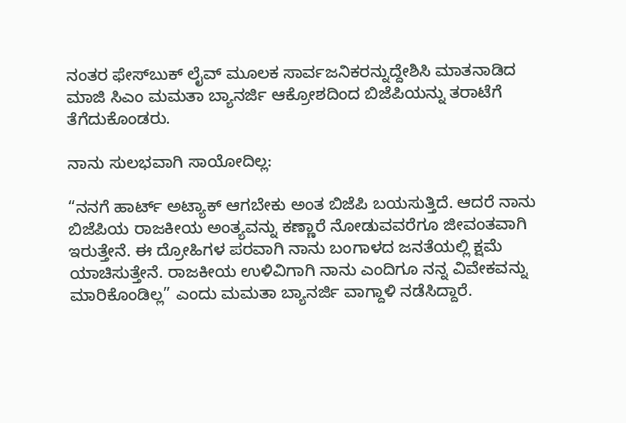ನಂತರ ಫೇಸ್‌ಬುಕ್ ಲೈವ್ ಮೂಲಕ ಸಾರ್ವಜನಿಕರನ್ನುದ್ದೇಶಿಸಿ ಮಾತನಾಡಿದ ಮಾಜಿ ಸಿಎಂ ಮಮತಾ ಬ್ಯಾನರ್ಜಿ ಆಕ್ರೋಶದಿಂದ ಬಿಜೆಪಿಯನ್ನು ತರಾಟೆಗೆ ತೆಗೆದುಕೊಂಡರು.

ನಾನು ಸುಲಭವಾಗಿ ಸಾಯೋದಿಲ್ಲ:

“ನನಗೆ ಹಾರ್ಟ್ ಅಟ್ಯಾಕ್ ಆಗಬೇಕು ಅಂತ ಬಿಜೆಪಿ ಬಯಸುತ್ತಿದೆ. ಆದರೆ ನಾನು ಬಿಜೆಪಿಯ ರಾಜಕೀಯ ಅಂತ್ಯವನ್ನು ಕಣ್ಣಾರೆ ನೋಡುವವರೆಗೂ ಜೀವಂತವಾಗಿ ಇರುತ್ತೇನೆ. ಈ ದ್ರೋಹಿಗಳ ಪರವಾಗಿ ನಾನು ಬಂಗಾಳದ ಜನತೆಯಲ್ಲಿ ಕ್ಷಮೆ ಯಾಚಿಸುತ್ತೇನೆ. ರಾಜಕೀಯ ಉಳಿವಿಗಾಗಿ ನಾನು ಎಂದಿಗೂ ನನ್ನ ವಿವೇಕವನ್ನು ಮಾರಿಕೊಂಡಿಲ್ಲ” ಎಂದು ಮಮತಾ ಬ್ಯಾನರ್ಜಿ ವಾಗ್ದಾಳಿ ನಡೆಸಿದ್ದಾರೆ.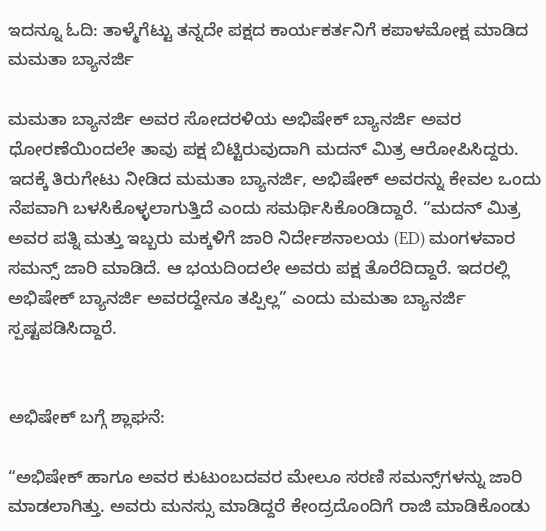ಇದನ್ನೂ ಓದಿ: ತಾಳ್ಮೆಗೆಟ್ಟು ತನ್ನದೇ ಪಕ್ಷದ ಕಾರ್ಯಕರ್ತನಿಗೆ ಕಪಾಳಮೋಕ್ಷ ಮಾಡಿದ ಮಮತಾ ಬ್ಯಾನರ್ಜಿ

ಮಮತಾ ಬ್ಯಾನರ್ಜಿ ಅವರ ಸೋದರಳಿಯ ಅಭಿಷೇಕ್ ಬ್ಯಾನರ್ಜಿ ಅವರ ಧೋರಣೆಯಿಂದಲೇ ತಾವು ಪಕ್ಷ ಬಿಟ್ಟಿರುವುದಾಗಿ ಮದನ್ ಮಿತ್ರ ಆರೋಪಿಸಿದ್ದರು. ಇದಕ್ಕೆ ತಿರುಗೇಟು ನೀಡಿದ ಮಮತಾ ಬ್ಯಾನರ್ಜಿ, ಅಭಿಷೇಕ್ ಅವರನ್ನು ಕೇವಲ ಒಂದು ನೆಪವಾಗಿ ಬಳಸಿಕೊಳ್ಳಲಾಗುತ್ತಿದೆ ಎಂದು ಸಮರ್ಥಿಸಿಕೊಂಡಿದ್ದಾರೆ. “ಮದನ್ ಮಿತ್ರ ಅವರ ಪತ್ನಿ ಮತ್ತು ಇಬ್ಬರು ಮಕ್ಕಳಿಗೆ ಜಾರಿ ನಿರ್ದೇಶನಾಲಯ (ED) ಮಂಗಳವಾರ ಸಮನ್ಸ್ ಜಾರಿ ಮಾಡಿದೆ. ಆ ಭಯದಿಂದಲೇ ಅವರು ಪಕ್ಷ ತೊರೆದಿದ್ದಾರೆ. ಇದರಲ್ಲಿ ಅಭಿಷೇಕ್ ಬ್ಯಾನರ್ಜಿ ಅವರದ್ದೇನೂ ತಪ್ಪಿಲ್ಲ” ಎಂದು ಮಮತಾ ಬ್ಯಾನರ್ಜಿ ಸ್ಪಷ್ಟಪಡಿಸಿದ್ದಾರೆ.


ಅಭಿಷೇಕ್ ಬಗ್ಗೆ ಶ್ಲಾಘನೆ:

“ಅಭಿಷೇಕ್ ಹಾಗೂ ಅವರ ಕುಟುಂಬದವರ ಮೇಲೂ ಸರಣಿ ಸಮನ್ಸ್‌ಗಳನ್ನು ಜಾರಿ ಮಾಡಲಾಗಿತ್ತು. ಅವರು ಮನಸ್ಸು ಮಾಡಿದ್ದರೆ ಕೇಂದ್ರದೊಂದಿಗೆ ರಾಜಿ ಮಾಡಿಕೊಂಡು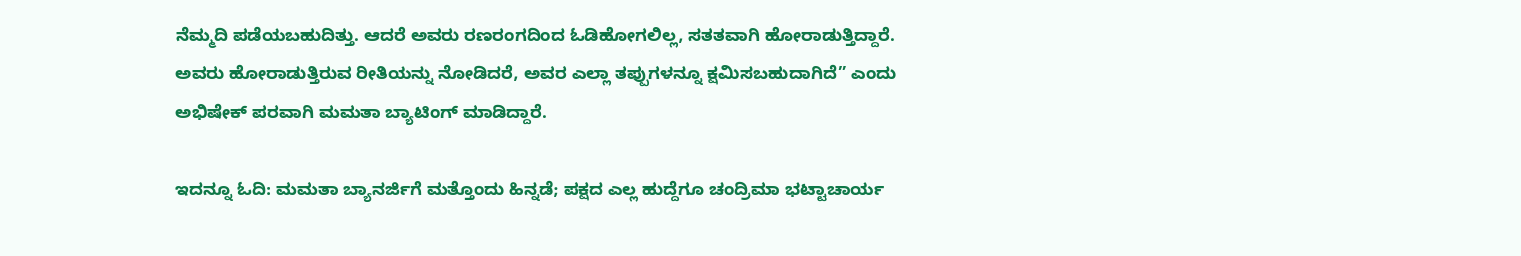ನೆಮ್ಮದಿ ಪಡೆಯಬಹುದಿತ್ತು. ಆದರೆ ಅವರು ರಣರಂಗದಿಂದ ಓಡಿಹೋಗಲಿಲ್ಲ, ಸತತವಾಗಿ ಹೋರಾಡುತ್ತಿದ್ದಾರೆ. ಅವರು ಹೋರಾಡುತ್ತಿರುವ ರೀತಿಯನ್ನು ನೋಡಿದರೆ, ಅವರ ಎಲ್ಲಾ ತಪ್ಪುಗಳನ್ನೂ ಕ್ಷಮಿಸಬಹುದಾಗಿದೆ” ಎಂದು ಅಭಿಷೇಕ್ ಪರವಾಗಿ ಮಮತಾ ಬ್ಯಾಟಿಂಗ್ ಮಾಡಿದ್ದಾರೆ.

ಇದನ್ನೂ ಓದಿ: ಮಮತಾ ಬ್ಯಾನರ್ಜಿಗೆ ಮತ್ತೊಂದು ಹಿನ್ನಡೆ; ಪಕ್ಷದ ಎಲ್ಲ ಹುದ್ದೆಗೂ ಚಂದ್ರಿಮಾ ಭಟ್ಟಾಚಾರ್ಯ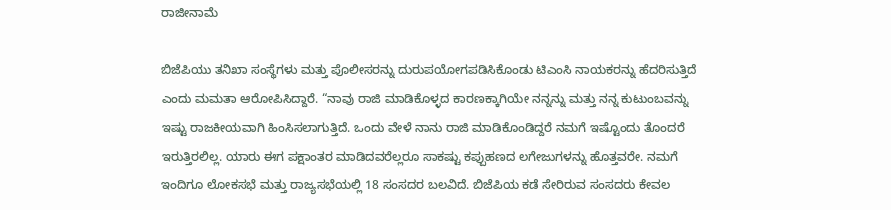ರಾಜೀನಾಮೆ

ಬಿಜೆಪಿಯು ತನಿಖಾ ಸಂಸ್ಥೆಗಳು ಮತ್ತು ಪೊಲೀಸರನ್ನು ದುರುಪಯೋಗಪಡಿಸಿಕೊಂಡು ಟಿಎಂಸಿ ನಾಯಕರನ್ನು ಹೆದರಿಸುತ್ತಿದೆ ಎಂದು ಮಮತಾ ಆರೋಪಿಸಿದ್ದಾರೆ. “ನಾವು ರಾಜಿ ಮಾಡಿಕೊಳ್ಳದ ಕಾರಣಕ್ಕಾಗಿಯೇ ನನ್ನನ್ನು ಮತ್ತು ನನ್ನ ಕುಟುಂಬವನ್ನು ಇಷ್ಟು ರಾಜಕೀಯವಾಗಿ ಹಿಂಸಿಸಲಾಗುತ್ತಿದೆ. ಒಂದು ವೇಳೆ ನಾನು ರಾಜಿ ಮಾಡಿಕೊಂಡಿದ್ದರೆ ನಮಗೆ ಇಷ್ಟೊಂದು ತೊಂದರೆ ಇರುತ್ತಿರಲಿಲ್ಲ. ಯಾರು ಈಗ ಪಕ್ಷಾಂತರ ಮಾಡಿದವರೆಲ್ಲರೂ ಸಾಕಷ್ಟು ಕಪ್ಪುಹಣದ ಲಗೇಜುಗಳನ್ನು ಹೊತ್ತವರೇ. ನಮಗೆ ಇಂದಿಗೂ ಲೋಕಸಭೆ ಮತ್ತು ರಾಜ್ಯಸಭೆಯಲ್ಲಿ 18 ಸಂಸದರ ಬಲವಿದೆ. ಬಿಜೆಪಿಯ ಕಡೆ ಸೇರಿರುವ ಸಂಸದರು ಕೇವಲ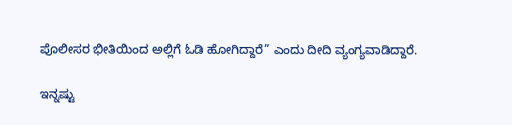ಪೊಲೀಸರ ಭೀತಿಯಿಂದ ಅಲ್ಲಿಗೆ ಓಡಿ ಹೋಗಿದ್ದಾರೆ” ಎಂದು ದೀದಿ ವ್ಯಂಗ್ಯವಾಡಿದ್ದಾರೆ.

ಇನ್ನಷ್ಟು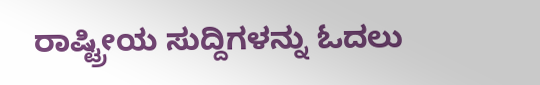ರಾಷ್ಟ್ರೀಯ ಸುದ್ದಿಗಳನ್ನು ಓದಲು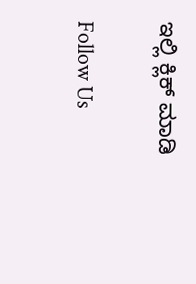ಇಲ್ಲಿ ಕ್ಲಿಕ್ ಮಾಡಿ

Follow Us